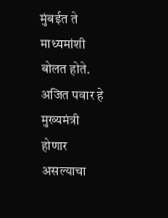मुंबईत ते माध्यमांशी बोलत होते. अजित पवार हे मुख्यमंत्री होणार असल्याचा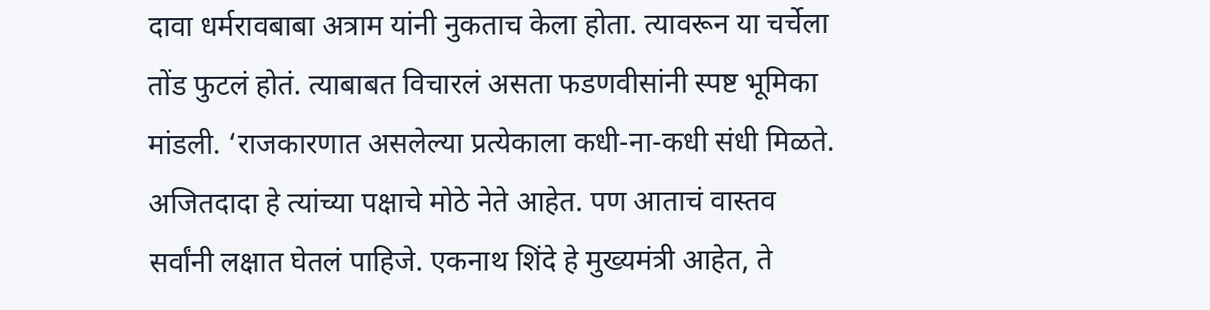दावा धर्मरावबाबा अत्राम यांनी नुकताच केला होता. त्यावरून या चर्चेला तोंड फुटलं होतं. त्याबाबत विचारलं असता फडणवीसांनी स्पष्ट भूमिका मांडली. ‘राजकारणात असलेल्या प्रत्येकाला कधी-ना-कधी संधी मिळते. अजितदादा हे त्यांच्या पक्षाचे मोठे नेते आहेत. पण आताचं वास्तव सर्वांनी लक्षात घेतलं पाहिजे. एकनाथ शिंदे हे मुख्यमंत्री आहेत, ते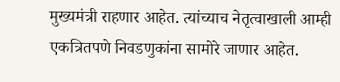मुख्यमंत्री राहणार आहेत. त्यांच्याच नेतृत्वाखाली आम्ही एकत्रितपणे निवडणुकांना सामोरे जाणार आहेत.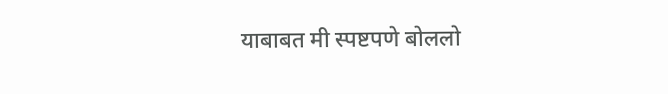याबाबत मी स्पष्टपणे बोललो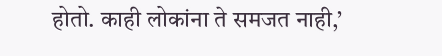होतो. काही लोकांना ते समजत नाही,’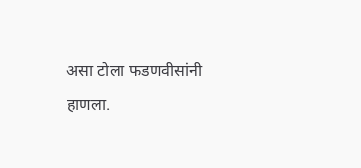असा टोला फडणवीसांनी हाणला.